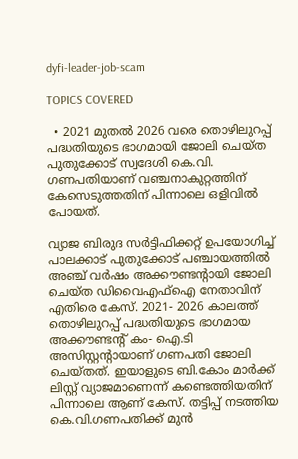dyfi-leader-job-scam

TOPICS COVERED

  • 2021 മുതൽ 2026 വരെ തൊഴിലുറപ്പ് പദ്ധതിയുടെ ഭാഗമായി ജോലി ചെയ്ത പുതുക്കോട് സ്വദേശി കെ.വി. ഗണപതിയാണ് വഞ്ചനാകുറ്റത്തിന് കേസെടുത്തതിന് പിന്നാലെ ഒളിവിൽ പോയത്.

വ്യാജ ബിരുദ സർട്ടിഫിക്കറ്റ് ഉപയോഗിച്ച് പാലക്കാട് പുതുക്കോട് പഞ്ചായത്തിൽ അഞ്ച് വർഷം അക്കൗണ്ടൻ്റായി ജോലി ചെയ്ത ഡിവൈഎഫ്ഐ നേതാവിന് എതിരെ കേസ്. 2021- 2026 കാലത്ത് തൊഴിലുറപ്പ് പദ്ധതിയുടെ ഭാഗമായ അക്കൗണ്ടന്‍റ് കം- ഐ.ടി അസിസ്റ്റന്റായാണ് ഗണപതി ജോലി ചെയ്തത്. ഇയാളുടെ ബി.കോം മാർക്ക് ലിസ്റ്റ് വ്യാജമാണെന്ന് കണ്ടെത്തിയതിന് പിന്നാലെ ആണ് കേസ്. തട്ടിപ്പ് നടത്തിയ കെ.വി.ഗണപതിക്ക് മുൻ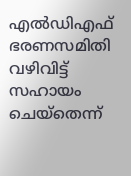എൽഡിഎഫ് ഭരണസമിതി വഴിവിട്ട് സഹായം ചെയ്തെന്ന്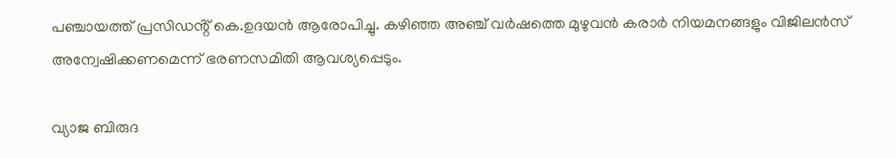പഞ്ചായത്ത് പ്രസിഡൻ്റ് കെ.ഉദയൻ ആരോപിച്ചു. കഴിഞ്ഞ അഞ്ച് വർഷത്തെ മുഴുവൻ കരാർ നിയമനങ്ങളും വിജിലൻസ് അന്വേഷിക്കണമെന്ന് ഭരണസമിതി ആവശ്യപ്പെടും.

വ്യാജ ബിരുദ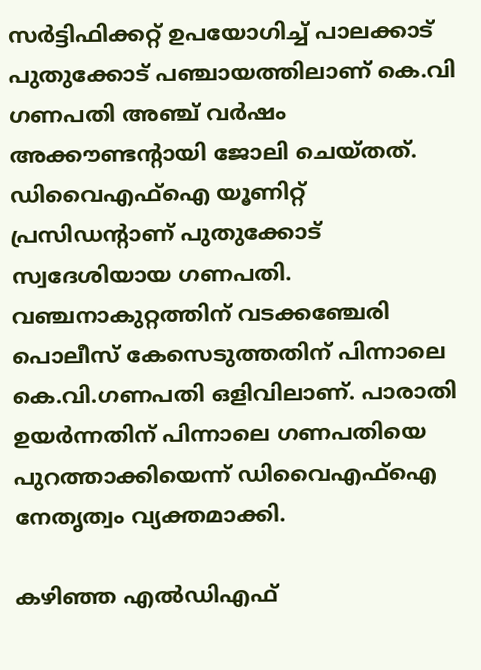സർട്ടിഫിക്കറ്റ് ഉപയോഗിച്ച് പാലക്കാട് പുതുക്കോട് പഞ്ചായത്തിലാണ് കെ.വി ഗണപതി അഞ്ച് വർഷം അക്കൗണ്ടന്റായി ജോലി ചെയ്തത്. ഡിവൈഎഫ്ഐ യൂണിറ്റ് പ്രസിഡന്റാണ് പുതുക്കോട് സ്വദേശിയായ ഗണപതി. വഞ്ചനാകുറ്റത്തിന് വടക്കഞ്ചേരി പൊലീസ് കേസെടുത്തതിന് പിന്നാലെ കെ.വി.ഗണപതി ഒളിവിലാണ്. പാരാതി ഉയർന്നതിന് പിന്നാലെ ഗണപതിയെ പുറത്താക്കിയെന്ന് ഡിവൈഎഫ്ഐ നേതൃത്വം വ്യക്തമാക്കി.

കഴിഞ്ഞ എല്‍ഡിഎഫ്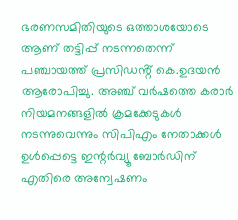ഭരണസമിതിയുടെ ഒത്താശയോടെ ആണ് തട്ടിപ്പ് നടന്നതെന്ന് പഞ്ചായത്ത് പ്രസിഡൻ്റ് കെ.ഉദയൻ ആരോപിച്ചു. അഞ്ച് വർഷത്തെ കരാർ നിയമനങ്ങളിൽ ക്രമക്കേടുകൾ നടന്നുവെന്നും സിപിഎം നേതാക്കൾ ഉൾപ്പെട്ടെ ഇന്റര്‍വ്യൂ ബോർഡിന് എതിരെ അന്വേഷണം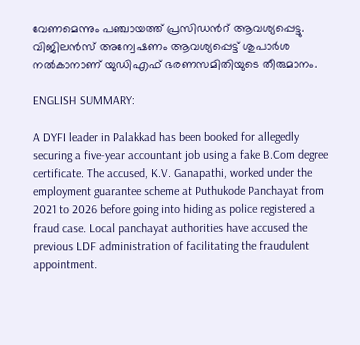വേണമെന്നും പഞ്ചായത്ത് പ്രസിഡന്‍റ് ആവശ്യപ്പെട്ടു. വിജിലൻസ് അന്വേഷണം ആവശ്യപ്പെട്ട് ശുപാർശ നൽകാനാണ് യുഡിഎഫ് ഭരണസമിതിയുടെ തീരുമാനം.

ENGLISH SUMMARY:

A DYFI leader in Palakkad has been booked for allegedly securing a five-year accountant job using a fake B.Com degree certificate. The accused, K.V. Ganapathi, worked under the employment guarantee scheme at Puthukode Panchayat from 2021 to 2026 before going into hiding as police registered a fraud case. Local panchayat authorities have accused the previous LDF administration of facilitating the fraudulent appointment.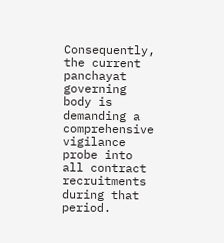Consequently, the current panchayat governing body is demanding a comprehensive vigilance probe into all contract recruitments during that period.